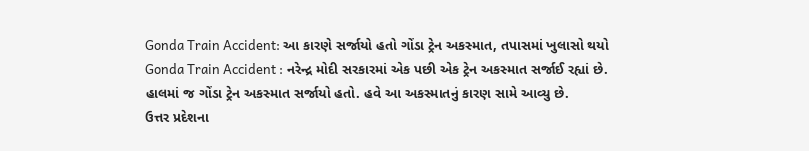Gonda Train Accident: આ કારણે સર્જાયો હતો ગોંડા ટ્રેન અકસ્માત, તપાસમાં ખુલાસો થયો
Gonda Train Accident : નરેન્દ્ર મોદી સરકારમાં એક પછી એક ટ્રેન અકસ્માત સર્જાઈ રહ્યાં છે. હાલમાં જ ગોંડા ટ્રેન અકસ્માત સર્જાયો હતો. હવે આ અકસ્માતનું કારણ સામે આવ્યુ છે.
ઉત્તર પ્રદેશના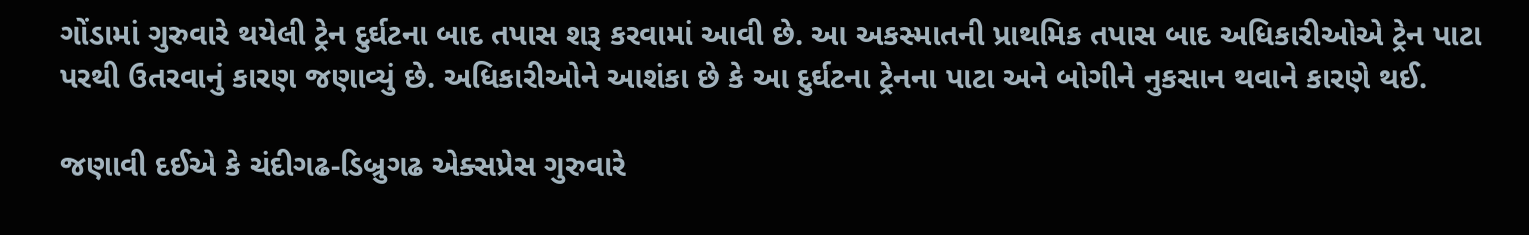ગોંડામાં ગુરુવારે થયેલી ટ્રેન દુર્ઘટના બાદ તપાસ શરૂ કરવામાં આવી છે. આ અકસ્માતની પ્રાથમિક તપાસ બાદ અધિકારીઓએ ટ્રેન પાટા પરથી ઉતરવાનું કારણ જણાવ્યું છે. અધિકારીઓને આશંકા છે કે આ દુર્ઘટના ટ્રેનના પાટા અને બોગીને નુકસાન થવાને કારણે થઈ.

જણાવી દઈએ કે ચંદીગઢ-ડિબ્રુગઢ એક્સપ્રેસ ગુરુવારે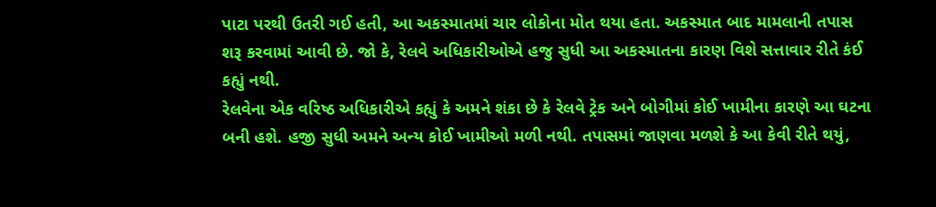પાટા પરથી ઉતરી ગઈ હતી, આ અકસ્માતમાં ચાર લોકોના મોત થયા હતા. અકસ્માત બાદ મામલાની તપાસ શરૂ કરવામાં આવી છે. જો કે, રેલવે અધિકારીઓએ હજુ સુધી આ અકસ્માતના કારણ વિશે સત્તાવાર રીતે કંઈ કહ્યું નથી.
રેલવેના એક વરિષ્ઠ અધિકારીએ કહ્યું કે અમને શંકા છે કે રેલવે ટ્રેક અને બોગીમાં કોઈ ખામીના કારણે આ ઘટના બની હશે. હજી સુધી અમને અન્ય કોઈ ખામીઓ મળી નથી. તપાસમાં જાણવા મળશે કે આ કેવી રીતે થયું,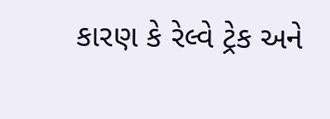કારણ કે રેલ્વે ટ્રેક અને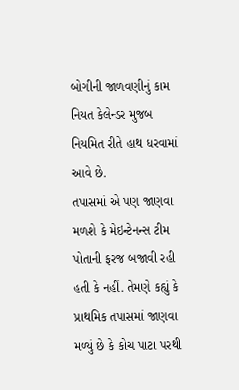બોગીની જાળવણીનું કામ નિયત કેલેન્ડર મુજબ નિયમિત રીતે હાથ ધરવામાં આવે છે.
તપાસમાં એ પણ જાણવા મળશે કે મેઇન્ટેનન્સ ટીમ પોતાની ફરજ બજાવી રહી હતી કે નહીં. તેમણે કહ્યું કે પ્રાથમિક તપાસમાં જાણવા મળ્યું છે કે કોચ પાટા પરથી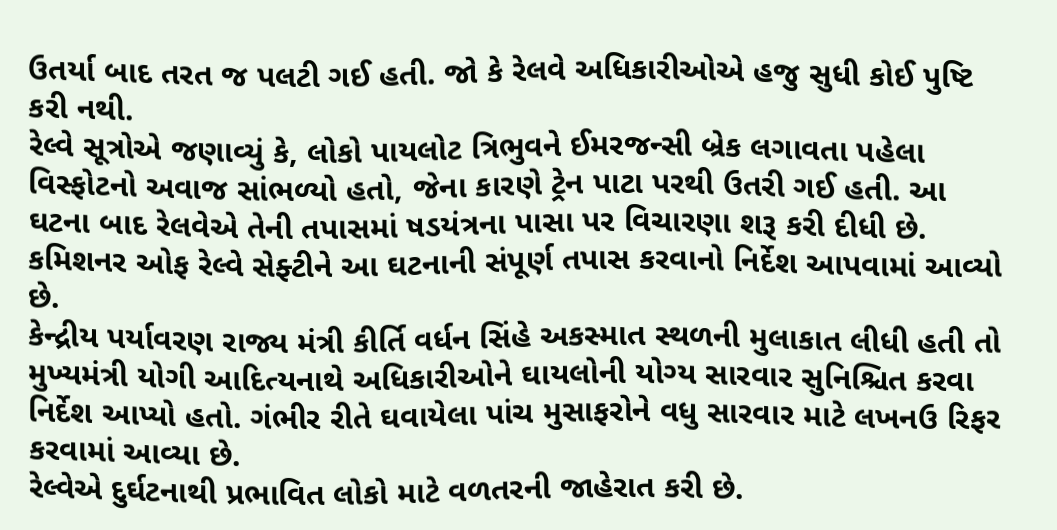ઉતર્યા બાદ તરત જ પલટી ગઈ હતી. જો કે રેલવે અધિકારીઓએ હજુ સુધી કોઈ પુષ્ટિ કરી નથી.
રેલ્વે સૂત્રોએ જણાવ્યું કે, લોકો પાયલોટ ત્રિભુવને ઈમરજન્સી બ્રેક લગાવતા પહેલા વિસ્ફોટનો અવાજ સાંભળ્યો હતો, જેના કારણે ટ્રેન પાટા પરથી ઉતરી ગઈ હતી. આ ઘટના બાદ રેલવેએ તેની તપાસમાં ષડયંત્રના પાસા પર વિચારણા શરૂ કરી દીધી છે. કમિશનર ઓફ રેલ્વે સેફ્ટીને આ ઘટનાની સંપૂર્ણ તપાસ કરવાનો નિર્દેશ આપવામાં આવ્યો છે.
કેન્દ્રીય પર્યાવરણ રાજ્ય મંત્રી કીર્તિ વર્ધન સિંહે અકસ્માત સ્થળની મુલાકાત લીધી હતી તો મુખ્યમંત્રી યોગી આદિત્યનાથે અધિકારીઓને ઘાયલોની યોગ્ય સારવાર સુનિશ્ચિત કરવા નિર્દેશ આપ્યો હતો. ગંભીર રીતે ઘવાયેલા પાંચ મુસાફરોને વધુ સારવાર માટે લખનઉ રિફર કરવામાં આવ્યા છે.
રેલ્વેએ દુર્ઘટનાથી પ્રભાવિત લોકો માટે વળતરની જાહેરાત કરી છે.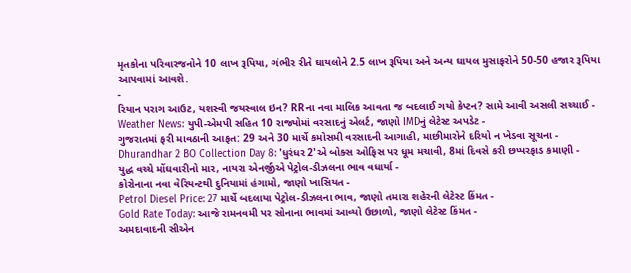મૃતકોના પરિવારજનોને 10 લાખ રૂપિયા, ગંભીર રીતે ઘાયલોને 2.5 લાખ રૂપિયા અને અન્ય ઘાયલ મુસાફરોને 50-50 હજાર રૂપિયા આપવામાં આવશે.
-
રિયાન પરાગ આઉટ, યશસ્વી જયસ્વાલ ઇન? RRના નવા માલિક આવતા જ બદલાઈ ગયો કેપ્ટન? સામે આવી અસલી સચ્ચાઈ -
Weather News: યુપી-એમપી સહિત 10 રાજ્યોમાં વરસાદનું એલર્ટ, જાણો IMDનું લેટેસ્ટ અપડેટ -
ગુજરાતમાં ફરી માવઠાની આફત: 29 અને 30 માર્ચે કમોસમી વરસાદની આગાહી, માછીમારોને દરિયો ન ખેડવા સૂચના -
Dhurandhar 2 BO Collection Day 8: 'ધુરંધર 2'એ બોક્સ ઓફિસ પર ધૂમ મચાવી, 8માં દિવસે કરી છપ્પરફાડ કમાણી -
યુદ્ધ વચ્ચે મોંઘવારીનો માર, નાયરા એનર્જીએ પેટ્રોલ-ડીઝલના ભાવ વધાર્યા -
કોરોનાના નવા વેરિયન્ટથી દુનિયામાં હંગામો, જાણો ખાસિયત -
Petrol Diesel Price: 27 માર્ચે બદલાયા પેટ્રોલ-ડીઝલના ભાવ, જાણો તમારા શહેરની લેટેસ્ટ કિંમત -
Gold Rate Today: આજે રામનવમી પર સોનાના ભાવમાં આવ્યો ઉછાળો, જાણો લેટેસ્ટ કિંમત -
અમદાવાદની સીએન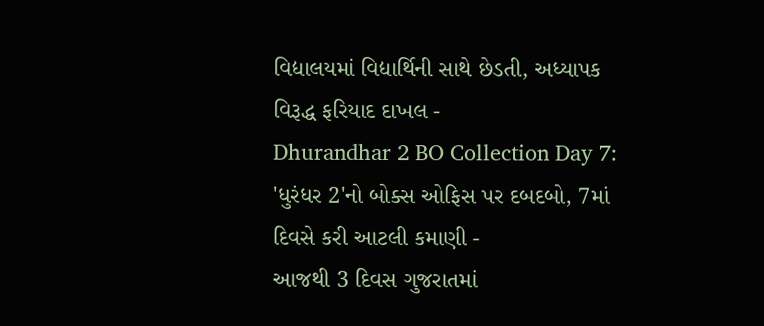વિદ્યાલયમાં વિદ્યાર્થિની સાથે છેડતી, અધ્યાપક વિરૂદ્ધ ફરિયાદ દાખલ -
Dhurandhar 2 BO Collection Day 7: 'ધુરંધર 2'નો બોક્સ ઓફિસ પર દબદબો, 7માં દિવસે કરી આટલી કમાણી -
આજથી 3 દિવસ ગુજરાતમાં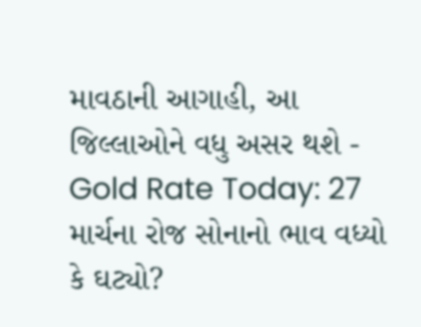માવઠાની આગાહી, આ જિલ્લાઓને વધુ અસર થશે -
Gold Rate Today: 27 માર્ચના રોજ સોનાનો ભાવ વધ્યો કે ઘટ્યો?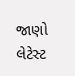જાણો લેટેસ્ટ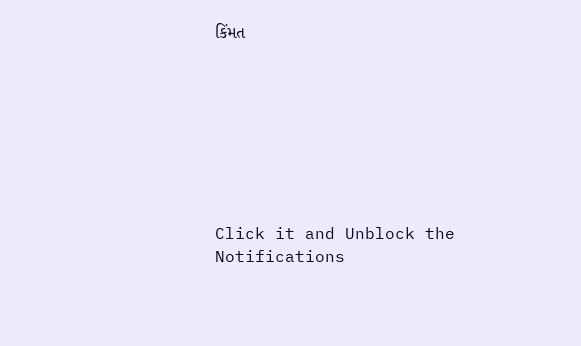કિંમત








Click it and Unblock the Notifications